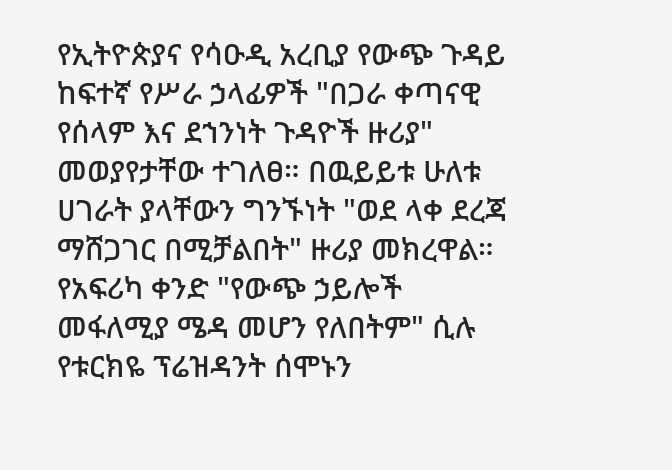የኢትዮጵያና የሳዑዲ አረቢያ የውጭ ጉዳይ ከፍተኛ የሥራ ኃላፊዎች "በጋራ ቀጣናዊ የሰላም እና ደኀንነት ጉዳዮች ዙሪያ" መወያየታቸው ተገለፀ። በዉይይቱ ሁለቱ ሀገራት ያላቸውን ግንኙነት "ወደ ላቀ ደረጃ ማሸጋገር በሚቻልበት" ዙሪያ መክረዋል። የአፍሪካ ቀንድ "የውጭ ኃይሎች መፋለሚያ ሜዳ መሆን የለበትም" ሲሉ የቱርክዬ ፕሬዝዳንት ሰሞኑን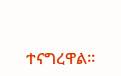ተናግረዋል።